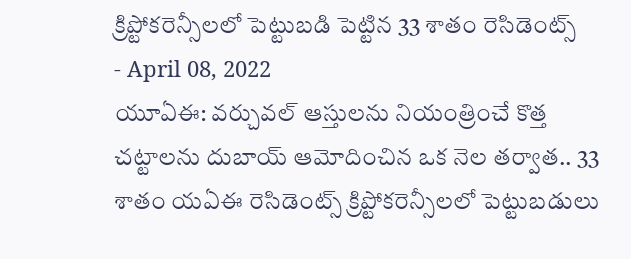క్రిప్టోకరెన్సీలలో పెట్టుబడి పెట్టిన 33 శాతం రెసిడెంట్స్
- April 08, 2022
యూఏఈ: వర్చువల్ ఆస్తులను నియంత్రించే కొత్త చట్టాలను దుబాయ్ ఆమోదించిన ఒక నెల తర్వాత.. 33 శాతం యఏఈ రెసిడెంట్స్ క్రిప్టోకరెన్సీలలో పెట్టుబడులు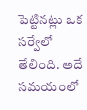పెట్టినట్లు ఒక సర్వేలో తేలింది. అదే సమయంలో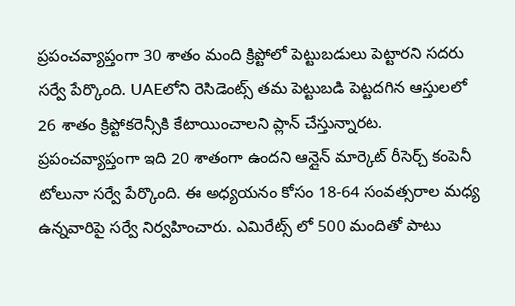ప్రపంచవ్యాప్తంగా 30 శాతం మంది క్రిప్టోలో పెట్టుబడులు పెట్టారని సదరు సర్వే పేర్కొంది. UAEలోని రెసిడెంట్స్ తమ పెట్టుబడి పెట్టదగిన ఆస్తులలో 26 శాతం క్రిప్టోకరెన్సీకి కేటాయించాలని ప్లాన్ చేస్తున్నారట. ప్రపంచవ్యాప్తంగా ఇది 20 శాతంగా ఉందని ఆన్లైన్ మార్కెట్ రీసెర్చ్ కంపెనీ టోలునా సర్వే పేర్కొంది. ఈ అధ్యయనం కోసం 18-64 సంవత్సరాల మధ్య ఉన్నవారిపై సర్వే నిర్వహించారు. ఎమిరేట్స్ లో 500 మందితో పాటు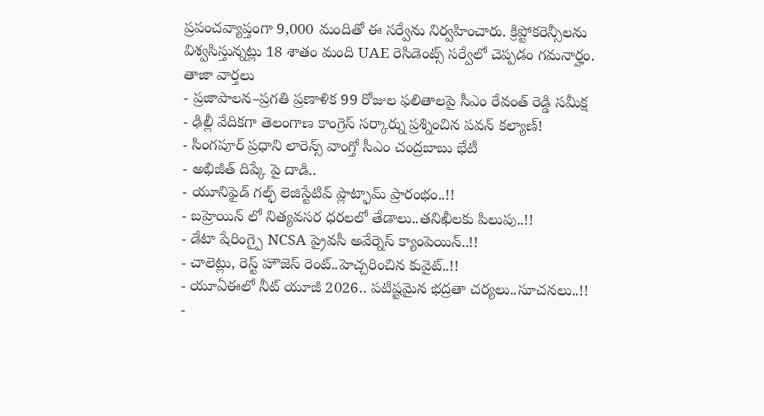ప్రపంచవ్యాప్తంగా 9,000 మందితో ఈ సర్వేను నిర్వహించారు. క్రిప్టోకరెన్సీలను విశ్వసిస్తున్నట్లు 18 శాతం మంది UAE రెసిడెంట్స్ సర్వేలో చెప్పడం గమనార్హం.
తాజా వార్తలు
- ప్రజాపాలన–ప్రగతి ప్రణాళిక 99 రోజుల ఫలితాలపై సీఎం రేవంత్ రెడ్డి సమీక్ష
- ఢిల్లీ వేదికగా తెలంగాణ కాంగ్రెస్ సర్కార్ను ప్రశ్నించిన పవన్ కల్యాణ్!
- సింగపూర్ ప్రధాని లారెన్స్ వాంగ్తో సీఎం చంద్రబాబు భేటీ
- అభిజీత్ దిప్కే పై దాడి..
- యూనిఫైడ్ గల్ఫ్ లెజిస్టేటివ్ ప్లాట్ఫామ్ ప్రారంభం..!!
- బహ్రెయిన్ లో నిత్యవసర ధరలలో తేడాలు..తనిఖీలకు పిలుపు..!!
- డేటా షేరింగ్పై NCSA ప్రైవసీ అవేర్నెస్ క్యాంపెయిన్..!!
- చాలెట్లు, రెస్ట్ హౌజెస్ రెంట్..హెచ్చరించిన కువైట్..!!
- యూఏఈలో నీట్ యూజీ 2026.. పటిష్టమైన భద్రతా చర్యలు..సూచనలు..!!
-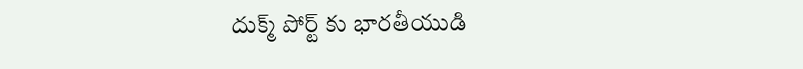దుక్మ్ పోర్ట్ కు భారతీయుడి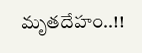మృతదేహం..!!